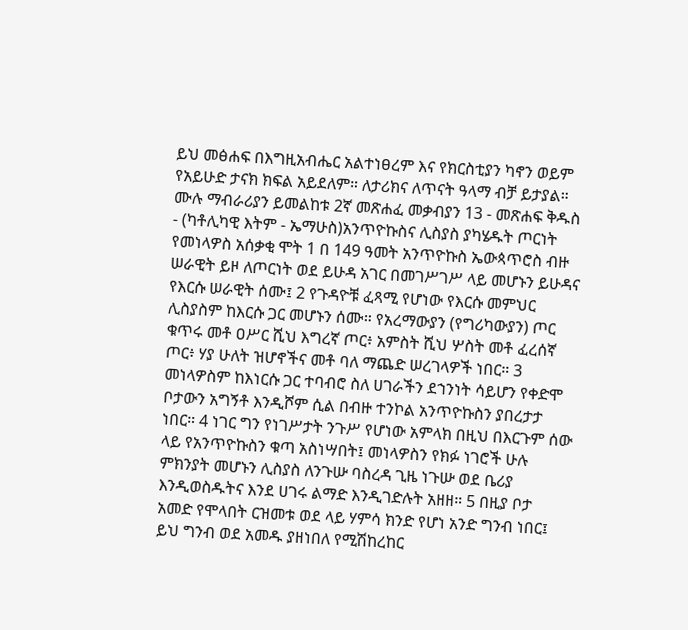ይህ መፅሐፍ በእግዚአብሔር አልተነፀረም እና የክርስቲያን ካኖን ወይም የአይሁድ ታናክ ክፍል አይደለም። ለታሪክና ለጥናት ዓላማ ብቻ ይታያል። ሙሉ ማብራሪያን ይመልከቱ 2ኛ መጽሐፈ መቃብያን 13 - መጽሐፍ ቅዱስ - (ካቶሊካዊ እትም - ኤማሁስ)አንጥዮኩስና ሊስያስ ያካሄዱት ጦርነት የመነላዎስ አሰቃቂ ሞት 1 በ 149 ዓመት አንጥዮኩስ ኤውጳጥሮስ ብዙ ሠራዊት ይዞ ለጦርነት ወደ ይሁዳ አገር በመገሥገሥ ላይ መሆኑን ይሁዳና የእርሱ ሠራዊት ሰሙ፤ 2 የጉዳዮቹ ፈጻሚ የሆነው የእርሱ መምህር ሊስያስም ከእርሱ ጋር መሆኑን ሰሙ። የአረማውያን (የግሪካውያን) ጦር ቁጥሩ መቶ ዐሥር ሺህ እግረኛ ጦር፥ አምስት ሺህ ሦስት መቶ ፈረሰኛ ጦር፥ ሃያ ሁለት ዝሆኖችና መቶ ባለ ማጨድ ሠረገላዎች ነበር። 3 መነላዎስም ከእነርሱ ጋር ተባብሮ ስለ ሀገራችን ደኀንነት ሳይሆን የቀድሞ ቦታውን አግኝቶ እንዲሾም ሲል በብዙ ተንኮል አንጥዮኩስን ያበረታታ ነበር። 4 ነገር ግን የነገሥታት ንጉሥ የሆነው አምላክ በዚህ በእርጉም ሰው ላይ የአንጥዮኩስን ቁጣ አስነሣበት፤ መነላዎስን የክፉ ነገሮች ሁሉ ምክንያት መሆኑን ሊስያስ ለንጉሡ ባስረዳ ጊዜ ነጉሡ ወደ ቤሪያ እንዲወስዱትና እንደ ሀገሩ ልማድ እንዲገድሉት አዘዘ። 5 በዚያ ቦታ አመድ የሞላበት ርዝመቱ ወደ ላይ ሃምሳ ክንድ የሆነ አንድ ግንብ ነበር፤ ይህ ግንብ ወደ አመዱ ያዘነበለ የሚሽከረከር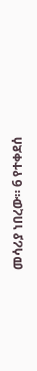መሳሪያ ነበረው። 6 የተቀደሰ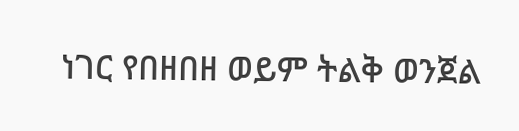ነገር የበዘበዘ ወይም ትልቅ ወንጀል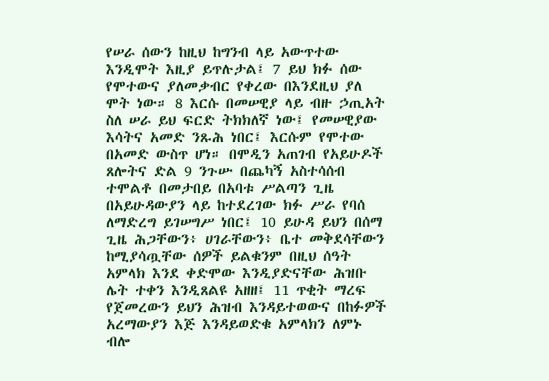የሠራ ሰውን ከዚህ ከግንብ ላይ አውጥተው እንዲሞት እዚያ ይጥሉታል፤ 7 ይህ ክፉ ሰው የሞተውና ያለመቃብር የቀረው በእንደዚህ ያለ ሞት ነው። 8 እርሱ በመሠዊያ ላይ ብዙ ኃጢአት ስለ ሠራ ይህ ፍርድ ትክክለኛ ነው፤ የመሠዊያው እሳትና አመድ ንጹሕ ነበር፤ እርሱም የሞተው በአመድ ውስጥ ሆነ። በሞዲን አጠገብ የአይሁዶች ጸሎትና ድል 9 ንጉሡ በጨካኝ አስተሳሰብ ተሞልቶ በመታበይ በአባቱ ሥልጣን ጊዜ በአይሁዳውያን ላይ ከተደረገው ክፉ ሥራ የባሰ ለማድረግ ይገሠግሥ ነበር፤ 10 ይሁዳ ይህን በሰማ ጊዜ ሕጋቸውን፥ ሀገራቸውን፥ ቤተ መቅደሳቸውን ከሚያሳጧቸው ሰዎች ይልቁንም በዚህ ሰዓት አምላክ እንደ ቀድሞው እንዲያድናቸው ሕዝቡ ሌት ተቀን እንዲጸልዩ አዘዘ፤ 11 ጥቂት ማረፍ የጀመረውን ይህን ሕዝብ እንዳይተወውና በከፉዎች አረማውያን እጅ እንዳይወድቁ አምላክን ለምኑ ብሎ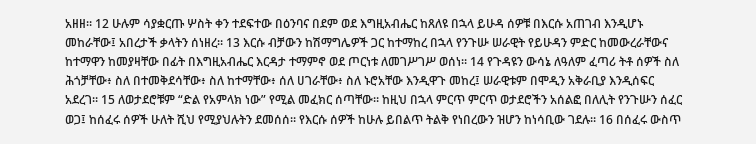አዘዘ። 12 ሁሉም ሳያቋርጡ ሦስት ቀን ተደፍተው በዕንባና በደም ወደ እግዚአብሔር ከጸለዩ በኋላ ይሁዳ ሰዎቹ በእርሱ አጠገብ እንዲሆኑ መከራቸው፤ አበረታች ቃላትን ሰነዘረ። 13 እርሱ ብቻውን ከሽማግሌዎች ጋር ከተማከረ በኋላ የንጉሡ ሠራዊት የይሁዳን ምድር ከመውረራቸውና ከተማዋን ከመያዛቸው በፊት በእግዚአብሔር እርዳታ ተማምኖ ወደ ጦርነቱ ለመገሥገሥ ወሰነ። 14 የጉዳዩን ውሳኔ ለዓለም ፈጣሪ ትቶ ሰዎች ስለ ሕጎቻቸው፥ ስለ በተመቅደሳቸው፥ ስለ ከተማቸው፥ ሰለ ሀገራቸው፥ ስለ ኑሮአቸው እንዲዋጉ መከረ፤ ሠራዊቱም በሞዲን አቅራቢያ እንዲሰፍር አደረገ። 15 ለወታደሮቹም “ድል የአምላክ ነው” የሚል መፈክር ሰጣቸው። ከዚህ በኋላ ምርጥ ምርጥ ወታደሮችን አሰልፎ በለሊት የንጉሡን ሰፈር ወጋ፤ ከሰፈሩ ሰዎች ሁለት ሺህ የሚያህሉትን ደመሰሰ። የእርሱ ሰዎች ከሁሉ ይበልጥ ትልቅ የነበረውን ዝሆን ከነሳቢው ገደሉ። 16 በሰፈሩ ውስጥ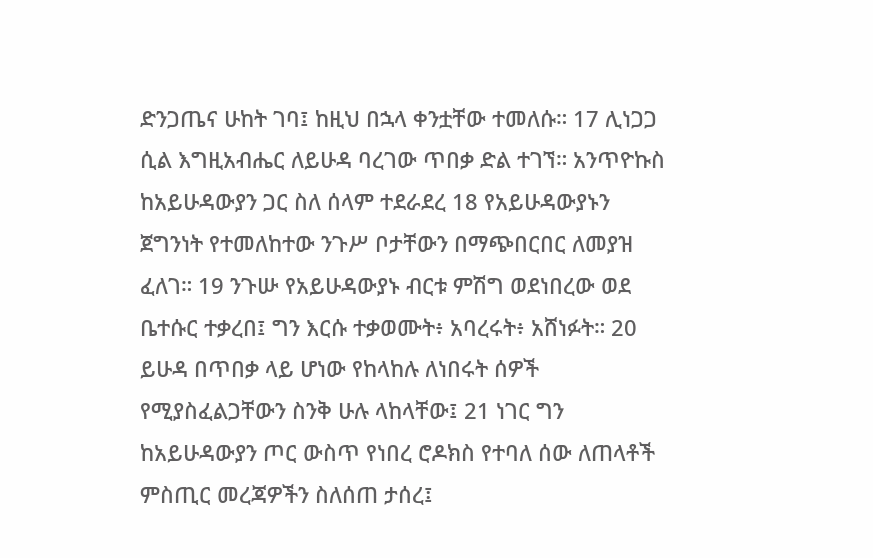ድንጋጤና ሁከት ገባ፤ ከዚህ በኋላ ቀንቷቸው ተመለሱ። 17 ሊነጋጋ ሲል እግዚአብሔር ለይሁዳ ባረገው ጥበቃ ድል ተገኘ። አንጥዮኩስ ከአይሁዳውያን ጋር ስለ ሰላም ተደራደረ 18 የአይሁዳውያኑን ጀግንነት የተመለከተው ንጉሥ ቦታቸውን በማጭበርበር ለመያዝ ፈለገ። 19 ንጉሡ የአይሁዳውያኑ ብርቱ ምሽግ ወደነበረው ወደ ቤተሱር ተቃረበ፤ ግን እርሱ ተቃወሙት፥ አባረሩት፥ አሸነፉት። 20 ይሁዳ በጥበቃ ላይ ሆነው የከላከሉ ለነበሩት ሰዎች የሚያስፈልጋቸውን ስንቅ ሁሉ ላከላቸው፤ 21 ነገር ግን ከአይሁዳውያን ጦር ውስጥ የነበረ ሮዶክስ የተባለ ሰው ለጠላቶች ምስጢር መረጃዎችን ስለሰጠ ታሰረ፤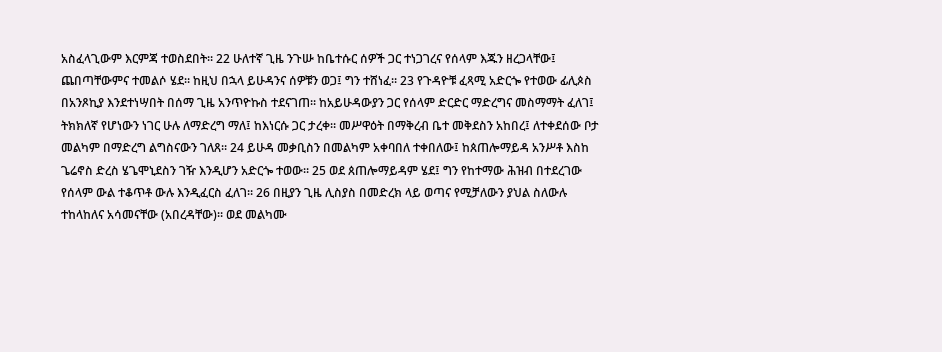አስፈላጊውም እርምጃ ተወስደበት። 22 ሁለተኛ ጊዜ ንጉሡ ከቤተሱር ሰዎች ጋር ተነጋገረና የሰላም እጁን ዘረጋላቸው፤ ጨበጣቸውምና ተመልሶ ሄደ። ከዚህ በኋላ ይሁዳንና ሰዎቹን ወጋ፤ ግን ተሸነፈ። 23 የጉዳዮቹ ፈጻሚ አድርጐ የተወው ፊሊጶስ በአንጾኪያ እንደተነሣበት በሰማ ጊዜ አንጥዮኩስ ተደናገጠ። ከአይሁዳውያን ጋር የሰላም ድርድር ማድረግና መስማማት ፈለገ፤ ትክክለኛ የሆነውን ነገር ሁሉ ለማድረግ ማለ፤ ከእነርሱ ጋር ታረቀ። መሥዋዕት በማቅረብ ቤተ መቅደስን አከበረ፤ ለተቀደሰው ቦታ መልካም በማድረግ ልግስናውን ገለጸ። 24 ይሁዳ መቃቢስን በመልካም አቀባበለ ተቀበለው፤ ከጰጠሎማይዳ አንሥቶ እስከ ጌሬኖስ ድረስ ሄጌሞኒደስን ገዥ እንዲሆን አድርጐ ተወው። 25 ወደ ጰጠሎማይዳም ሄደ፤ ግን የከተማው ሕዝብ በተደረገው የሰላም ውል ተቆጥቶ ውሉ እንዲፈርስ ፈለገ። 26 በዚያን ጊዜ ሊስያስ በመድረክ ላይ ወጣና የሚቻለውን ያህል ስለውሉ ተከላከለና አሳመናቸው (አበረዳቸው)። ወደ መልካሙ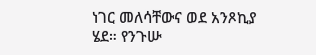ነገር መለሳቸውና ወደ አንጾኪያ ሄደ። የንጉሡ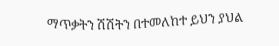ማጥቃትን ሽሽትን በተመለከተ ይህን ያህል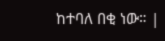ከተባለ በቂ ነው። |